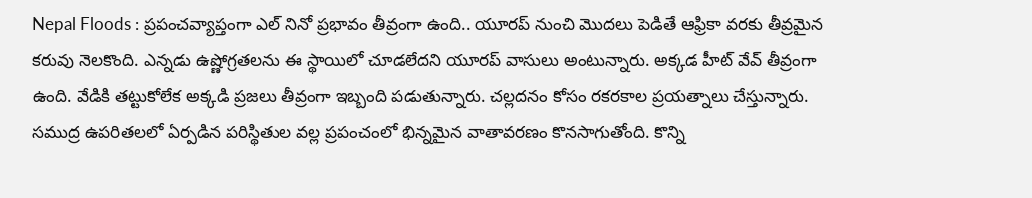Nepal Floods : ప్రపంచవ్యాప్తంగా ఎల్ నినో ప్రభావం తీవ్రంగా ఉంది.. యూరప్ నుంచి మొదలు పెడితే ఆఫ్రికా వరకు తీవ్రమైన కరువు నెలకొంది. ఎన్నడు ఉష్ణోగ్రతలను ఈ స్థాయిలో చూడలేదని యూరప్ వాసులు అంటున్నారు. అక్కడ హీట్ వేవ్ తీవ్రంగా ఉంది. వేడికి తట్టుకోలేక అక్కడి ప్రజలు తీవ్రంగా ఇబ్బంది పడుతున్నారు. చల్లదనం కోసం రకరకాల ప్రయత్నాలు చేస్తున్నారు.
సముద్ర ఉపరితలలో ఏర్పడిన పరిస్థితుల వల్ల ప్రపంచంలో భిన్నమైన వాతావరణం కొనసాగుతోంది. కొన్ని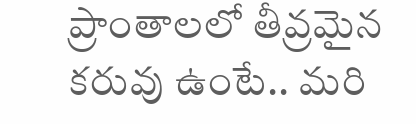ప్రాంతాలలో తీవ్రమైన కరువు ఉంటే.. మరి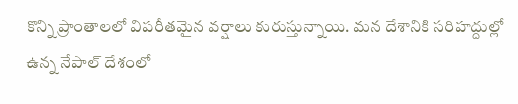కొన్ని ప్రాంతాలలో విపరీతమైన వర్షాలు కురుస్తున్నాయి. మన దేశానికి సరిహద్దుల్లో ఉన్న నేపాల్ దేశంలో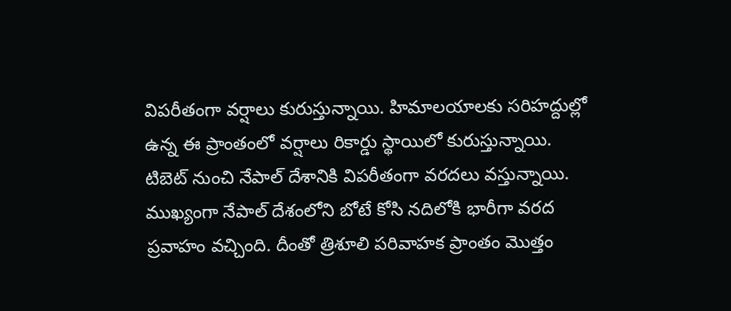విపరీతంగా వర్షాలు కురుస్తున్నాయి. హిమాలయాలకు సరిహద్దుల్లో ఉన్న ఈ ప్రాంతంలో వర్షాలు రికార్డు స్థాయిలో కురుస్తున్నాయి. టిబెట్ నుంచి నేపాల్ దేశానికి విపరీతంగా వరదలు వస్తున్నాయి. ముఖ్యంగా నేపాల్ దేశంలోని బోటే కోసి నదిలోకి భారీగా వరద ప్రవాహం వచ్చింది. దీంతో త్రిశూలి పరివాహక ప్రాంతం మొత్తం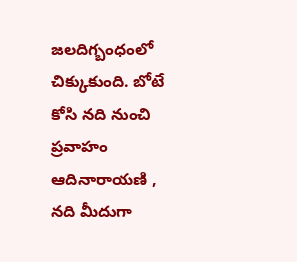జలదిగ్బంధంలో చిక్కుకుంది. బోటే కోసి నది నుంచి ప్రవాహం ఆదినారాయణి , నది మీదుగా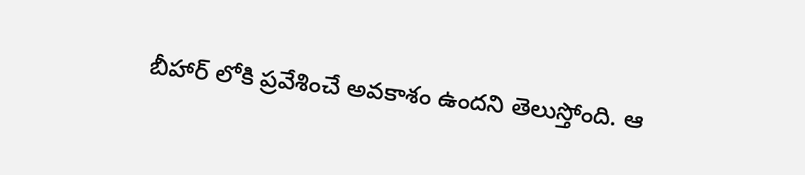బీహార్ లోకి ప్రవేశించే అవకాశం ఉందని తెలుస్తోంది. ఆ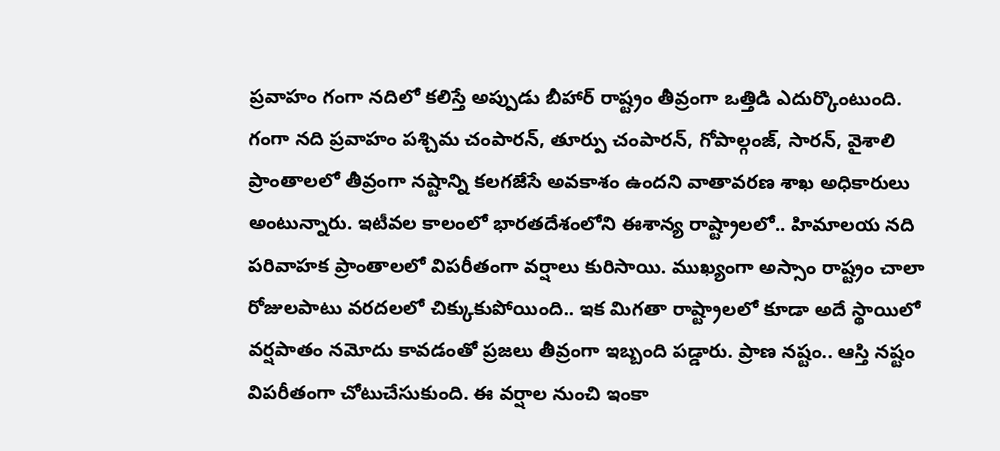ప్రవాహం గంగా నదిలో కలిస్తే అప్పుడు బీహార్ రాష్ట్రం తీవ్రంగా ఒత్తిడి ఎదుర్కొంటుంది.
గంగా నది ప్రవాహం పశ్చిమ చంపారన్, తూర్పు చంపారన్, గోపాల్గంజ్, సారన్, వైశాలి ప్రాంతాలలో తీవ్రంగా నష్టాన్ని కలగజేసే అవకాశం ఉందని వాతావరణ శాఖ అధికారులు అంటున్నారు. ఇటీవల కాలంలో భారతదేశంలోని ఈశాన్య రాష్ట్రాలలో.. హిమాలయ నది పరివాహక ప్రాంతాలలో విపరీతంగా వర్షాలు కురిసాయి. ముఖ్యంగా అస్సాం రాష్ట్రం చాలా రోజులపాటు వరదలలో చిక్కుకుపోయింది.. ఇక మిగతా రాష్ట్రాలలో కూడా అదే స్థాయిలో వర్షపాతం నమోదు కావడంతో ప్రజలు తీవ్రంగా ఇబ్బంది పడ్డారు. ప్రాణ నష్టం.. ఆస్తి నష్టం విపరీతంగా చోటుచేసుకుంది. ఈ వర్షాల నుంచి ఇంకా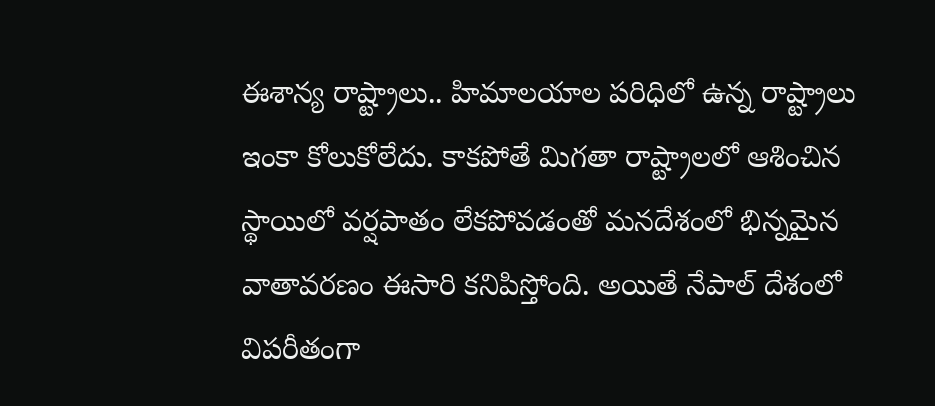ఈశాన్య రాష్ట్రాలు.. హిమాలయాల పరిధిలో ఉన్న రాష్ట్రాలు ఇంకా కోలుకోలేదు. కాకపోతే మిగతా రాష్ట్రాలలో ఆశించిన స్థాయిలో వర్షపాతం లేకపోవడంతో మనదేశంలో భిన్నమైన వాతావరణం ఈసారి కనిపిస్తోంది. అయితే నేపాల్ దేశంలో విపరీతంగా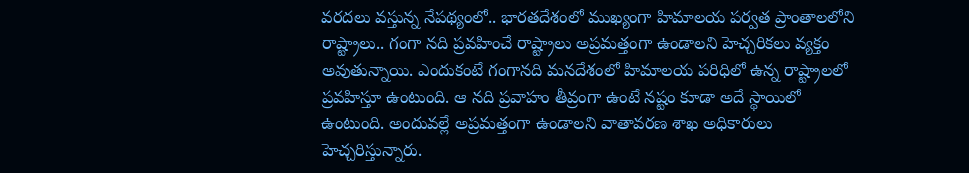వరదలు వస్తున్న నేపథ్యంలో.. భారతదేశంలో ముఖ్యంగా హిమాలయ పర్వత ప్రాంతాలలోని రాష్ట్రాలు.. గంగా నది ప్రవహించే రాష్ట్రాలు అప్రమత్తంగా ఉండాలని హెచ్చరికలు వ్యక్తం అవుతున్నాయి. ఎందుకంటే గంగానది మనదేశంలో హిమాలయ పరిధిలో ఉన్న రాష్ట్రాలలో ప్రవహిస్తూ ఉంటుంది. ఆ నది ప్రవాహం తీవ్రంగా ఉంటే నష్టం కూడా అదే స్థాయిలో ఉంటుంది. అందువల్లే అప్రమత్తంగా ఉండాలని వాతావరణ శాఖ అధికారులు హెచ్చరిస్తున్నారు.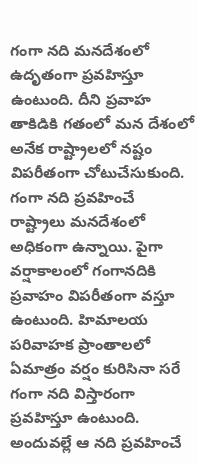గంగా నది మనదేశంలో ఉదృతంగా ప్రవహిస్తూ ఉంటుంది. దీని ప్రవాహ తాకిడికి గతంలో మన దేశంలో అనేక రాష్ట్రాలలో నష్టం విపరీతంగా చోటుచేసుకుంది. గంగా నది ప్రవహించే రాష్ట్రాలు మనదేశంలో అధికంగా ఉన్నాయి. పైగా వర్షాకాలంలో గంగానదికి ప్రవాహం విపరీతంగా వస్తూ ఉంటుంది. హిమాలయ పరివాహక ప్రాంతాలలో ఏమాత్రం వర్షం కురిసినా సరే గంగా నది విస్తారంగా ప్రవహిస్తూ ఉంటుంది. అందువల్లే ఆ నది ప్రవహించే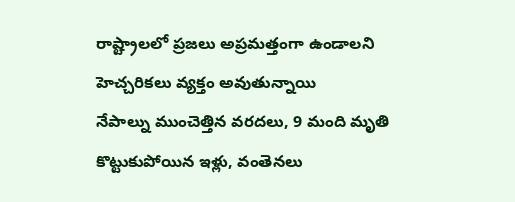రాష్ట్రాలలో ప్రజలు అప్రమత్తంగా ఉండాలని హెచ్చరికలు వ్యక్తం అవుతున్నాయి
నేపాల్ను ముంచెత్తిన వరదలు, 9 మంది మృతి
కొట్టుకుపోయిన ఇళ్లు, వంతెనలు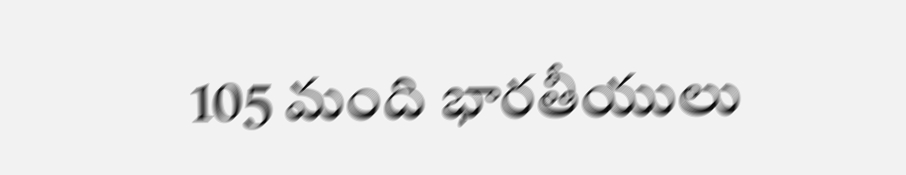105 మంది భారతీయులు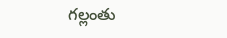గల్లంతు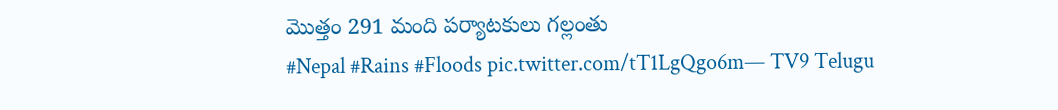మొత్తం 291 మంది పర్యాటకులు గల్లంతు
#Nepal #Rains #Floods pic.twitter.com/tT1LgQgo6m— TV9 Telugu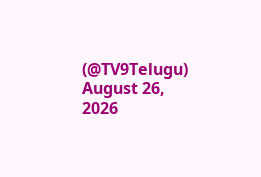(@TV9Telugu) August 26, 2026